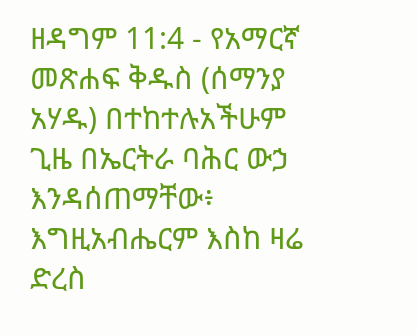ዘዳግም 11:4 - የአማርኛ መጽሐፍ ቅዱስ (ሰማንያ አሃዱ) በተከተሉአችሁም ጊዜ በኤርትራ ባሕር ውኃ እንዳሰጠማቸው፥ እግዚአብሔርም እስከ ዛሬ ድረስ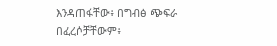እንዳጠፋቸው፥ በግብፅ ጭፍራ በፈረሶቻቸውም፥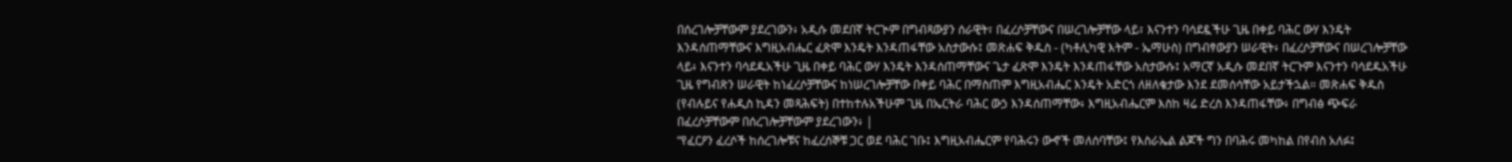በሰረገሎቻቸውም ያደረገውን፥ አዲሱ መደበኛ ትርጒም በግብጻውያን ሰራዊት፣ በፈረሶቻቸውና በሠረገሎቻቸው ላይ፣ እናንተን ባሳደዷችሁ ጊዜ በቀይ ባሕር ውሃ እንዴት እንዳሰጠማቸውና እግዚአብሔር ፈጽሞ እንዴት እንዳጠፋቸው አስታውሱ፤ መጽሐፍ ቅዱስ - (ካቶሊካዊ እትም - ኤማሁስ) በግብፃውያን ሠራዊት፥ በፈረሶቻቸውና በሠረገሎቻቸው ላይ፥ እናንተን ባሳደዱአችሁ ጊዜ በቀይ ባሕር ውሃ እንዴት እንዳሰጠማቸውና ጌታ ፈጽሞ እንዴት እንዳጠፋቸው አስታውሱ፤ አማርኛ አዲሱ መደበኛ ትርጉም እናንተን ባሳደዱአችሁ ጊዜ የግብጽን ሠራዊት ከነፈረሶቻቸውና ከነሠረገሎቻቸው በቀይ ባሕር በማስጠም እግዚአብሔር እንዴት አድርጎ ለዘለቄታው እንደ ደመሰሳቸው አይታችኋል። መጽሐፍ ቅዱስ (የብሉይና የሐዲስ ኪዳን መጻሕፍት) በተከተሉአችሁም ጊዜ በኤርትራ ባሕር ውኃ እንዳሰጠማቸው፥ እግዚአብሔርም እስከ ዛሬ ድረስ እንዳጠፋቸው፥ በግብፅ ጭፍራ በፈረሶቻቸውም በሰረገሎቻቸውም ያደረገውን፥ |
“የፈርዖን ፈረሶች ከሰረገሎቹና ከፈረሰኞቹ ጋር ወደ ባሕር ገቡ፤ እግዚአብሔርም የባሕሩን ውኆች መለሰባቸው፤ የእስራኤል ልጆች ግን በባሕሩ መካከል በየብስ አለፉ፤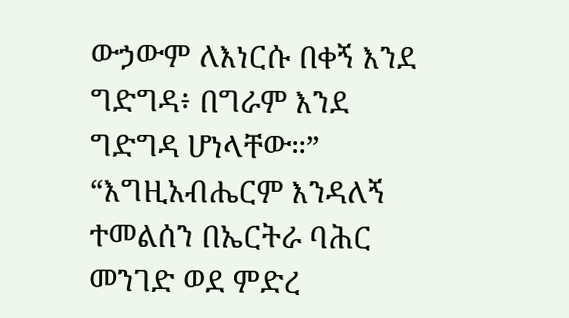ውኃውም ለእነርሱ በቀኝ እንደ ግድግዳ፥ በግራም እንደ ግድግዳ ሆነላቸው።”
“እግዚአብሔርም እንዳለኝ ተመልሰን በኤርትራ ባሕር መንገድ ወደ ምድረ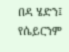በዳ ሄድን፤ የሴይርንም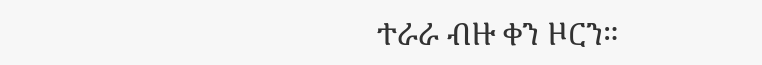ተራራ ብዙ ቀን ዞርን።